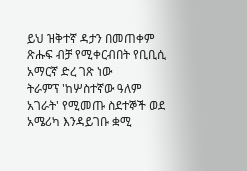ይህ ዝቅተኛ ዳታን በመጠቀም ጽሑፍ ብቻ የሚቀርብበት የቢቢሲ አማርኛ ድረ ገጽ ነው
ትራምፕ 'ከሦስተኛው ዓለም አገራት' የሚመጡ ስደተኞች ወደ አሜሪካ እንዳይገቡ ቋሚ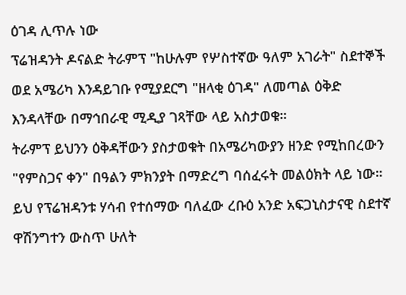ዕገዳ ሊጥሉ ነው
ፕሬዝዳንት ዶናልድ ትራምፕ "ከሁሉም የሦስተኛው ዓለም አገራት" ስደተኞች ወደ አሜሪካ እንዳይገቡ የሚያደርግ "ዘላቂ ዕገዳ" ለመጣል ዕቅድ እንዳላቸው በማኅበራዊ ሚዲያ ገጻቸው ላይ አስታወቁ።
ትራምፕ ይህንን ዕቅዳቸውን ያስታወቁት በአሜሪካውያን ዘንድ የሚከበረውን "የምስጋና ቀን" በዓልን ምክንያት በማድረግ ባሰፈሩት መልዕክት ላይ ነው።
ይህ የፕሬዝዳንቱ ሃሳብ የተሰማው ባለፈው ረቡዕ አንድ አፍጋኒስታናዊ ስደተኛ ዋሽንግተን ውስጥ ሁለት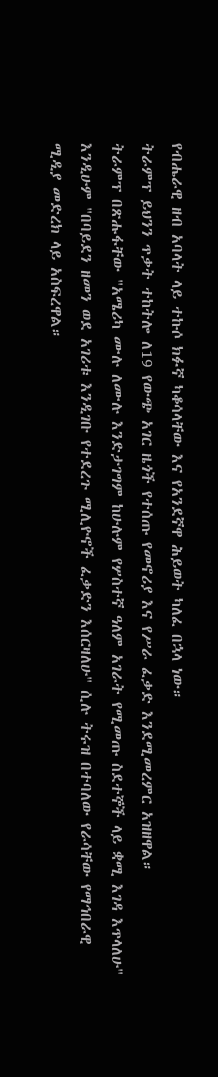የብሔራዊ ዘብ አባላት ላይ ተኩሶ ክፉኛ ካቆሳላቸው እና የአንደኛዋ ሕይወት ካለፈ በኋላ ነው።
ትራምፕ ይህንን ጥቃት ተከትሎ ለ19 የውጭ አገር ዜጎች የተሰጡ የመኖሪያ እና የሥራ ፈቃድ እንደሚመረምር አዝዘዋል።
ትራምፕ በጽሑፋቸው "አሜሪካ ሙሉ ለሙሉ እንድታገግም ከሁሉም የሦስተኛ ዓለም አገራት የሚመጡ ስደተኞች ላይ ቋሚ እገዳ እጥላለሁ" እንዲሁም "በባይደን ዘመን ወደ አገሪቱ እንዲገቡ የተደረጉ ሚሊዮኖች ፈቃድን እሰርዛለሁ" ሲሉ ትሩዝ በተባለው የራሳቸው የማኅበራዊ ሚዲያ መድረክ ላይ አስፍረዋል።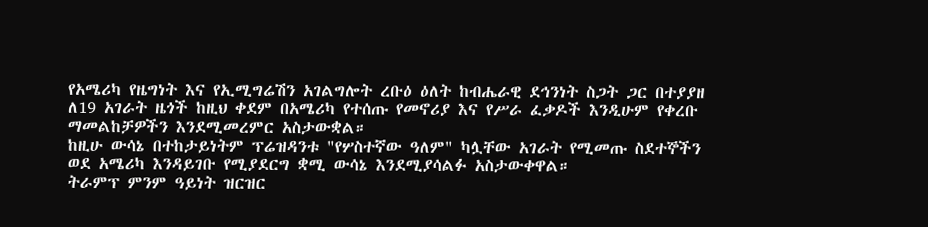የአሜሪካ የዜግነት እና የኢሚግሬሽን አገልግሎት ረቡዕ ዕለት ከብሔራዊ ደኅንነት ስጋት ጋር በተያያዘ ለ19 አገራት ዜጎች ከዚህ ቀደም በአሜሪካ የተሰጡ የመኖሪያ እና የሥራ ፈቃዶች እንዲሁም የቀረቡ ማመልከቻዎችን እንደሚመረምር አስታውቋል።
ከዚሁ ውሳኔ በተከታይነትም ፕሬዝዳንቱ "የሦስተኛው ዓለም" ካሏቸው አገራት የሚመጡ ስደተኞችን ወደ አሜሪካ እንዳይገቡ የሚያደርግ ቋሚ ውሳኔ እንደሚያሳልፉ አስታውቀዋል።
ትራምፕ ምንም ዓይነት ዝርዝር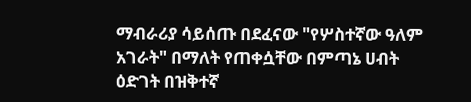ማብራሪያ ሳይሰጡ በደፈናው "የሦስተኛው ዓለም አገራት" በማለት የጠቀሷቸው በምጣኔ ሀብት ዕድገት በዝቅተኛ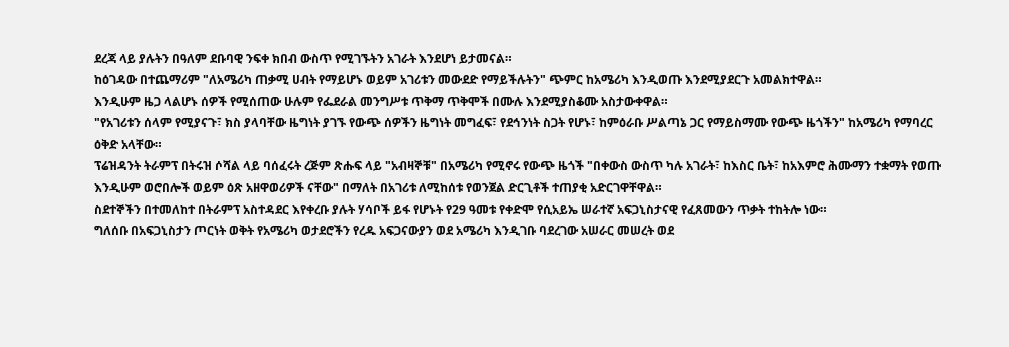ደረጃ ላይ ያሉትን በዓለም ደቡባዊ ንፍቀ ክበብ ውስጥ የሚገኙትን አገራት እንደሆነ ይታመናል።
ከዕገዳው በተጨማሪም "ለአሜሪካ ጠቃሚ ሀብት የማይሆኑ ወይም አገሪቱን መውደድ የማይችሉትን" ጭምር ከአሜሪካ እንዲወጡ እንደሚያደርጉ አመልክተዋል።
እንዲሁም ዜጋ ላልሆኑ ሰዎች የሚሰጠው ሁሉም የፌደራል መንግሥቱ ጥቅማ ጥቅሞች በሙሉ እንደሚያስቆሙ አስታውቀዋል።
"የአገሪቱን ሰላም የሚያናጉ፣ ክስ ያላባቸው ዜግነት ያገኙ የውጭ ሰዎችን ዜግነት መግፈፍ፣ የደኅንነት ስጋት የሆኑ፣ ከምዕራቡ ሥልጣኔ ጋር የማይስማሙ የውጭ ዜጎችን" ከአሜሪካ የማባረር ዕቅድ አላቸው።
ፕሬዝዳንት ትራምፕ በትሩዝ ሶሻል ላይ ባሰፈሩት ረጅም ጽሑፍ ላይ "አብዛኞቹ" በአሜሪካ የሚኖሩ የውጭ ዜጎች "በቀውስ ውስጥ ካሉ አገራት፣ ከእስር ቤት፣ ከአእምሮ ሕሙማን ተቋማት የወጡ እንዲሁም ወሮበሎች ወይም ዕጽ አዘዋወሪዎች ናቸው" በማለት በአገሪቱ ለሚከሰቱ የወንጀል ድርጊቶች ተጠያቂ አድርገዋቸዋል።
ስደተኞችን በተመለከተ በትራምፕ አስተዳደር እየቀረቡ ያሉት ሃሳቦች ይፋ የሆኑት የ29 ዓመቱ የቀድሞ የሲአይኤ ሠራተኛ አፍጋኒስታናዊ የፈጸመውን ጥቃት ተከትሎ ነው።
ግለሰቡ በአፍጋኒስታን ጦርነት ወቅት የአሜሪካ ወታደሮችን የረዱ አፍጋናውያን ወደ አሜሪካ እንዲገቡ ባደረገው አሠራር መሠረት ወደ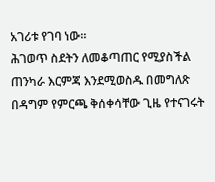አገሪቱ የገባ ነው።
ሕገወጥ ስደትን ለመቆጣጠር የሚያስችል ጠንካራ እርምጃ እንደሚወስዱ በመግለጽ በዳግም የምርጫ ቅሰቀሳቸው ጊዜ የተናገሩት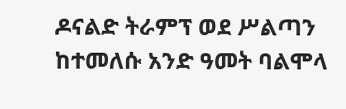ዶናልድ ትራምፕ ወደ ሥልጣን ከተመለሱ አንድ ዓመት ባልሞላ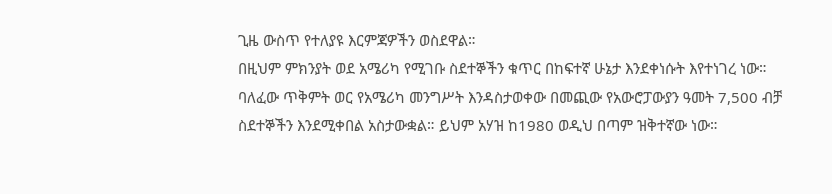ጊዜ ውስጥ የተለያዩ እርምጃዎችን ወስደዋል።
በዚህም ምክንያት ወደ አሜሪካ የሚገቡ ስደተኞችን ቁጥር በከፍተኛ ሁኔታ እንደቀነሱት እየተነገረ ነው።
ባለፈው ጥቅምት ወር የአሜሪካ መንግሥት እንዳስታወቀው በመጪው የአውሮፓውያን ዓመት 7,500 ብቻ ስደተኞችን እንደሚቀበል አስታውቋል። ይህም አሃዝ ከ1980 ወዲህ በጣም ዝቅተኛው ነው።